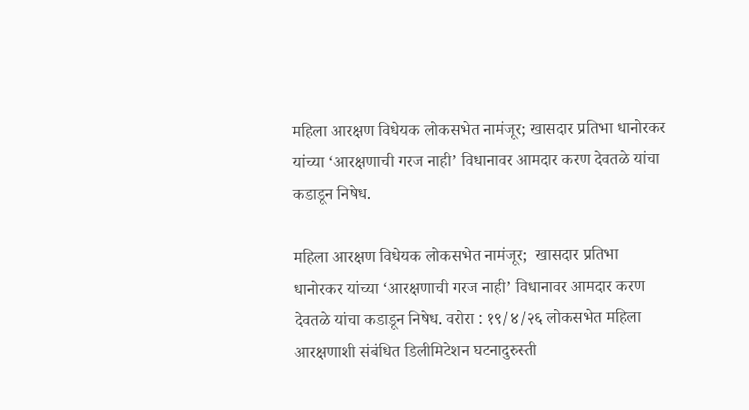महिला आरक्षण विधेयक लोकसभेत नामंजूर; खासदार प्रतिभा धानोरकर यांच्या ‘आरक्षणाची गरज नाही’ विधानावर आमदार करण देवतळे यांचा कडाडून निषेध.

महिला आरक्षण विधेयक लोकसभेत नामंजूर;  खासदार प्रतिभा धानोरकर यांच्या ‘आरक्षणाची गरज नाही’ विधानावर आमदार करण देवतळे यांचा कडाडून निषेध. वरोरा : १९/४/२६ लोकसभेत महिला आरक्षणाशी संबंधित डिलीमिटेशन घटनादुरुस्ती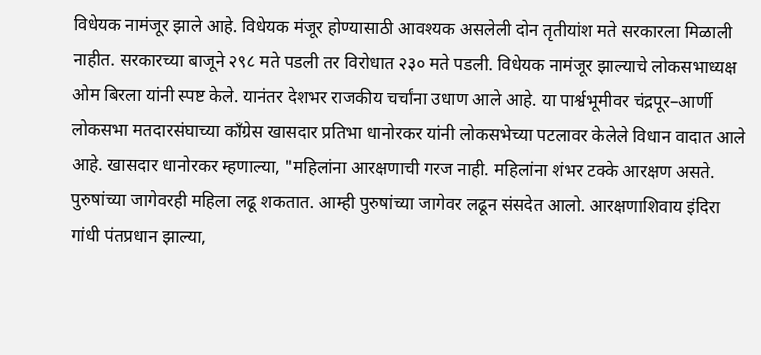विधेयक नामंजूर झाले आहे. विधेयक मंजूर होण्यासाठी आवश्यक असलेली दोन तृतीयांश मते सरकारला मिळाली नाहीत. सरकारच्या बाजूने २९८ मते पडली तर विरोधात २३० मते पडली. विधेयक नामंजूर झाल्याचे लोकसभाध्यक्ष ओम बिरला यांनी स्पष्ट केले. यानंतर देशभर राजकीय चर्चांना उधाण आले आहे. या पार्श्वभूमीवर चंद्रपूर–आर्णी लोकसभा मतदारसंघाच्या काँग्रेस खासदार प्रतिभा धानोरकर यांनी लोकसभेच्या पटलावर केलेले विधान वादात आले आहे. खासदार धानोरकर म्हणाल्या, "महिलांना आरक्षणाची गरज नाही. महिलांना शंभर टक्के आरक्षण असते. पुरुषांच्या जागेवरही महिला लढू शकतात. आम्ही पुरुषांच्या जागेवर लढून संसदेत आलो. आरक्षणाशिवाय इंदिरा गांधी पंतप्रधान झाल्या,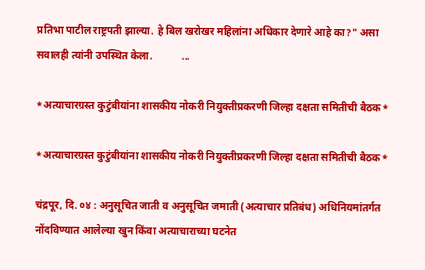प्रतिभा पाटील राष्ट्रपती झाल्या. हे बिल खरोखर महिलांना अधिकार देणारे आहे का?" असा सवालही त्यांनी उपस्थित केला.           ...

*अत्याचारग्रस्त कुटुंबीयांना शासकीय नोकरी नियुक्तीप्रकरणी जिल्हा दक्षता समितीची बैठक*

*अत्याचारग्रस्त कुटुंबीयांना शासकीय नोकरी नियुक्तीप्रकरणी जिल्हा दक्षता समितीची बैठक*

चंद्रपूर, दि. ०४ : अनुसूचित जाती व अनुसूचित जमाती (अत्याचार प्रतिबंध) अधिनियमांतर्गत नोंदविण्यात आलेल्या खुन किंवा अत्याचाराच्या घटनेत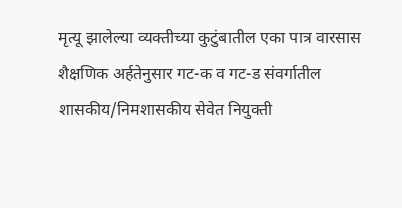मृत्यू झालेल्या व्यक्तीच्या कुटुंबातील एका पात्र वारसास शैक्षणिक अर्हतेनुसार गट-क व गट-ड संवर्गातील शासकीय/निमशासकीय सेवेत नियुक्ती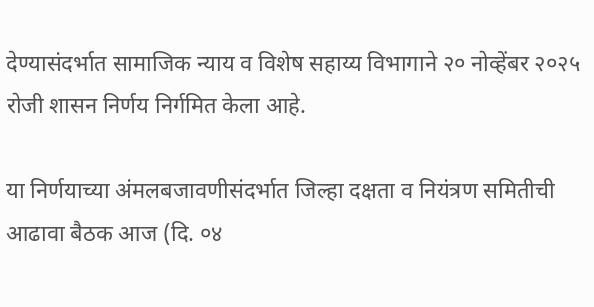देण्यासंदर्भात सामाजिक न्याय व विशेष सहाय्य विभागाने २० नोव्हेंबर २०२५ रोजी शासन निर्णय निर्गमित केला आहे.

या निर्णयाच्या अंमलबजावणीसंदर्भात जिल्हा दक्षता व नियंत्रण समितीची आढावा बैठक आज (दि. ०४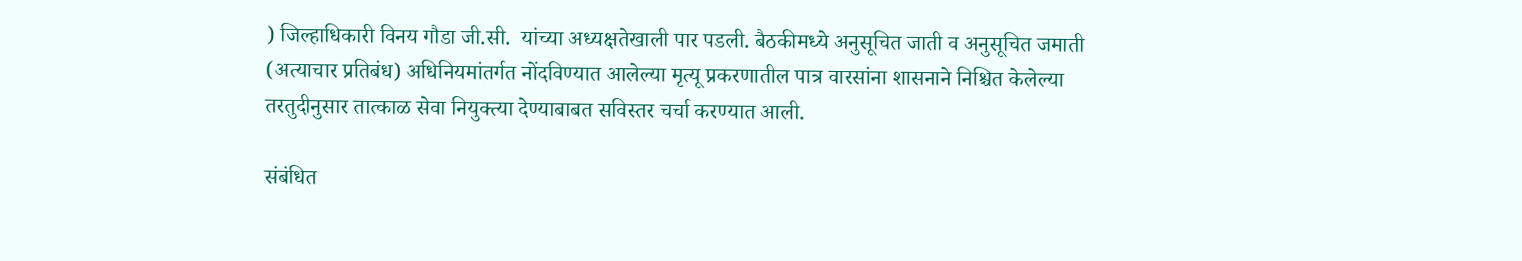) जिल्हाधिकारी विनय गौडा जी.सी.  यांच्या अध्यक्षतेखाली पार पडली. बैठकीमध्ये अनुसूचित जाती व अनुसूचित जमाती (अत्याचार प्रतिबंध) अधिनियमांतर्गत नोंदविण्यात आलेल्या मृत्यू प्रकरणातील पात्र वारसांना शासनाने निश्चित केलेल्या तरतुदीनुसार तात्काळ सेवा नियुक्त्या देण्याबाबत सविस्तर चर्चा करण्यात आली.

संबंधित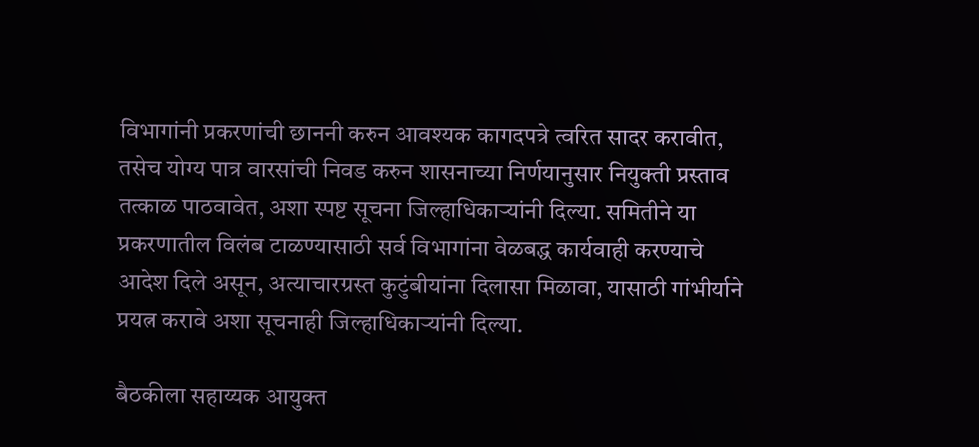विभागांनी प्रकरणांची छाननी करुन आवश्यक कागदपत्रे त्वरित सादर करावीत, तसेच योग्य पात्र वारसांची निवड करुन शासनाच्या निर्णयानुसार नियुक्ती प्रस्ताव तत्काळ पाठवावेत, अशा स्पष्ट सूचना जिल्हाधिकाऱ्यांनी दिल्या. समितीने या प्रकरणातील विलंब टाळण्यासाठी सर्व विभागांना वेळबद्ध कार्यवाही करण्याचे आदेश दिले असून, अत्याचारग्रस्त कुटुंबीयांना दिलासा मिळावा, यासाठी गांभीर्याने प्रयत्न करावे अशा सूचनाही जिल्हाधिकाऱ्यांनी दिल्या.

बैठकीला सहाय्यक आयुक्त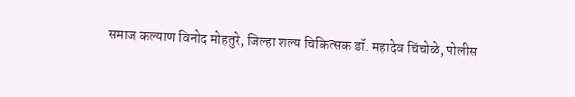समाज कल्याण विनोद मोहतुरे, जिल्हा शल्य चिकित्सक डॉ. महादेव चिंचोळे, पोलीस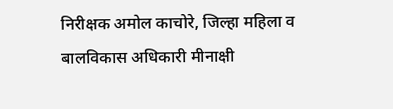निरीक्षक अमोल काचोरे, जिल्हा महिला व बालविकास अधिकारी मीनाक्षी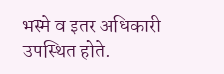भस्मे व इतर अधिकारी उपस्थित होते.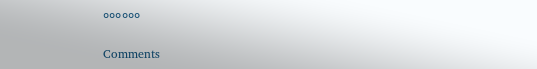००००००

Comments